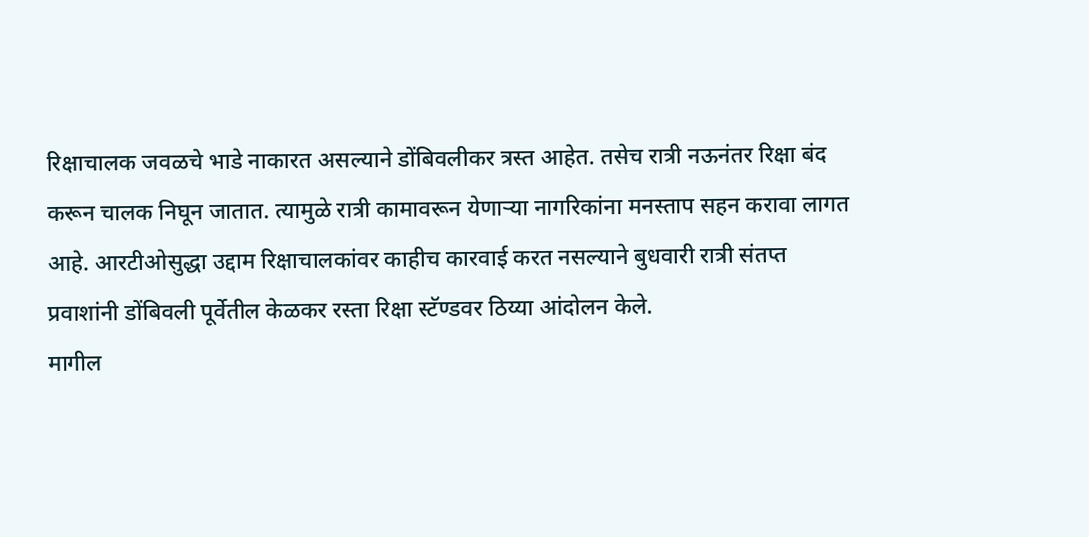रिक्षाचालक जवळचे भाडे नाकारत असल्याने डोंबिवलीकर त्रस्त आहेत. तसेच रात्री नऊनंतर रिक्षा बंद करून चालक निघून जातात. त्यामुळे रात्री कामावरून येणाऱ्या नागरिकांना मनस्ताप सहन करावा लागत आहे. आरटीओसुद्धा उद्दाम रिक्षाचालकांवर काहीच कारवाई करत नसल्याने बुधवारी रात्री संतप्त प्रवाशांनी डोंबिवली पूर्वेतील केळकर रस्ता रिक्षा स्टॅण्डवर ठिय्या आंदोलन केले.
मागील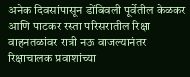अनेक दिवसांपासून डोंबिवली पूर्वेतील केळकर आणि पाटकर रस्ता परिसरातील रिक्षा वाहनतळांवर रात्री नऊ वाजल्यानंतर रिक्षाचालक प्रवाशांच्या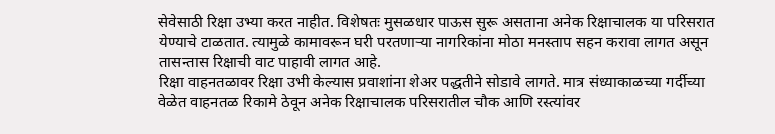सेवेसाठी रिक्षा उभ्या करत नाहीत. विशेषतः मुसळधार पाऊस सुरू असताना अनेक रिक्षाचालक या परिसरात येण्याचे टाळतात. त्यामुळे कामावरून घरी परतणाऱ्या नागरिकांना मोठा मनस्ताप सहन करावा लागत असून तासन्तास रिक्षाची वाट पाहावी लागत आहे.
रिक्षा वाहनतळावर रिक्षा उभी केल्यास प्रवाशांना शेअर पद्धतीने सोडावे लागते. मात्र संध्याकाळच्या गर्दीच्या वेळेत वाहनतळ रिकामे ठेवून अनेक रिक्षाचालक परिसरातील चौक आणि रस्त्यांवर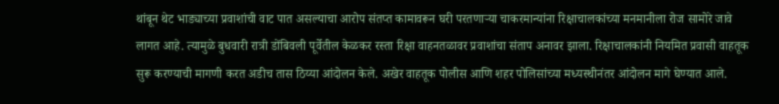थांबून थेट भाड्याच्या प्रवाशांची वाट पात असल्याचा आरोप संतप्त कामावरून घरी परतणाऱ्या चाकरमान्यांना रिक्षाचालकांच्या मनमानीला रोज सामोरे जावे लागत आहे. त्यामुळे बुधवारी रात्री डोंबिवली पूर्वेतील केळकर रस्ता रिक्षा वाहनतळावर प्रवाशांचा संताप अनावर झाला. रिक्षाचालकांनी नियमित प्रवासी वाहतूक सुरू करण्याची मागणी करत अडीच तास ठिय्या आंदोलन केले. अखेर वाहतूक पोलीस आणि शहर पोलिसांच्या मध्यस्थीनंतर आंदोलन मागे घेण्यात आले.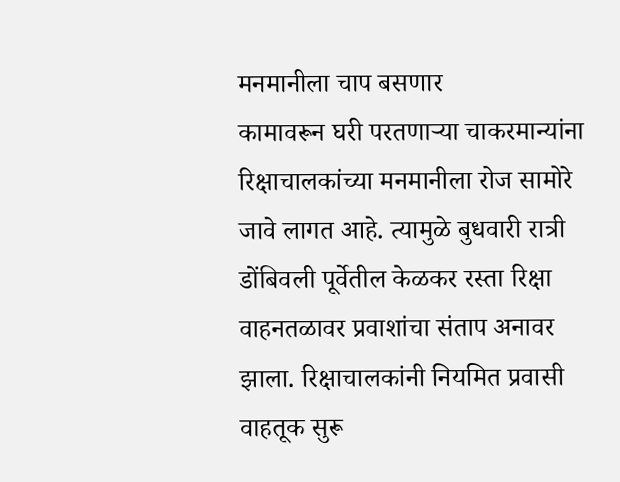मनमानीला चाप बसणार
कामावरून घरी परतणाऱ्या चाकरमान्यांना रिक्षाचालकांच्या मनमानीला रोज सामोरे जावे लागत आहे. त्यामुळे बुधवारी रात्री डोंबिवली पूर्वेतील केळकर रस्ता रिक्षा वाहनतळावर प्रवाशांचा संताप अनावर झाला. रिक्षाचालकांनी नियमित प्रवासी वाहतूक सुरू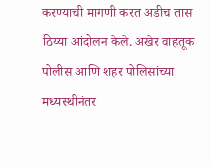करण्याची मागणी करत अडीच तास ठिय्या आंदोलन केले. अखेर वाहतूक पोलीस आणि शहर पोलिसांच्या मध्यस्थीनंतर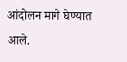आंदोलन मागे घेण्यात आले.